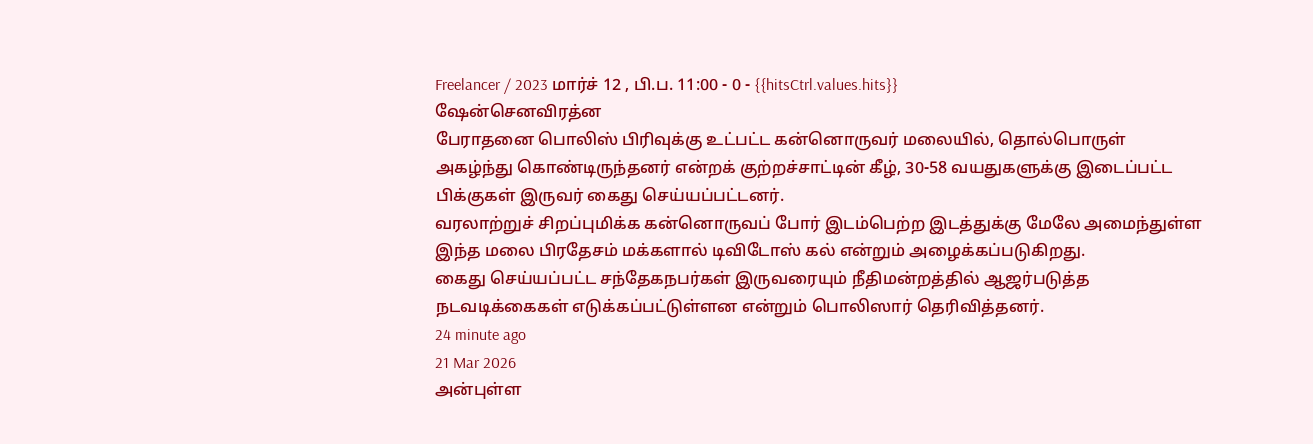Freelancer / 2023 மார்ச் 12 , பி.ப. 11:00 - 0 - {{hitsCtrl.values.hits}}
ஷேன்செனவிரத்ன
பேராதனை பொலிஸ் பிரிவுக்கு உட்பட்ட கன்னொருவர் மலையில், தொல்பொருள் அகழ்ந்து கொண்டிருந்தனர் என்றக் குற்றச்சாட்டின் கீழ், 30-58 வயதுகளுக்கு இடைப்பட்ட பிக்குகள் இருவர் கைது செய்யப்பட்டனர்.
வரலாற்றுச் சிறப்புமிக்க கன்னொருவப் போர் இடம்பெற்ற இடத்துக்கு மேலே அமைந்துள்ள இந்த மலை பிரதேசம் மக்களால் டிவிடோஸ் கல் என்றும் அழைக்கப்படுகிறது.
கைது செய்யப்பட்ட சந்தேகநபர்கள் இருவரையும் நீதிமன்றத்தில் ஆஜர்படுத்த நடவடிக்கைகள் எடுக்கப்பட்டுள்ளன என்றும் பொலிஸார் தெரிவித்தனர்.
24 minute ago
21 Mar 2026
அன்புள்ள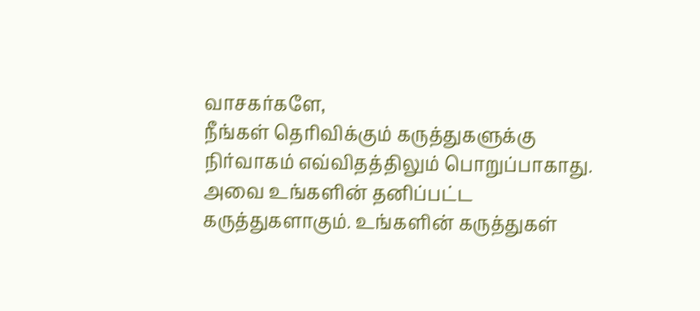வாசகர்களே,
நீங்கள் தெரிவிக்கும் கருத்துகளுக்கு நிர்வாகம் எவ்விதத்திலும் பொறுப்பாகாது. அவை உங்களின் தனிப்பட்ட கருத்துகளாகும். உங்களின் கருத்துகள்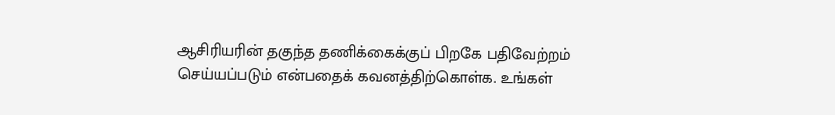ஆசிரியரின் தகுந்த தணிக்கைக்குப் பிறகே பதிவேற்றம் செய்யப்படும் என்பதைக் கவனத்திற்கொள்க. உங்கள்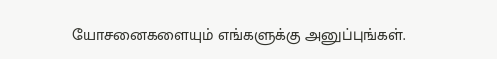யோசனைகளையும் எங்களுக்கு அனுப்புங்கள்.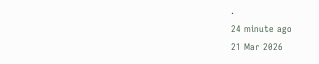.
24 minute ago
21 Mar 2026